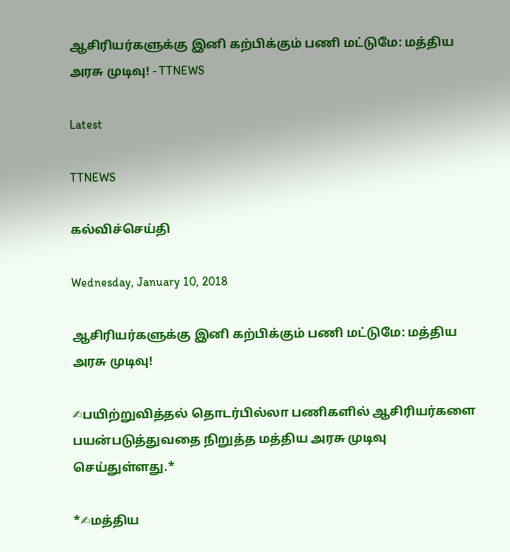ஆசிரியர்களுக்கு இனி கற்பிக்கும் பணி மட்டுமே: மத்திய அரசு முடிவு! - TTNEWS

Latest

TTNEWS

கல்விச்செய்தி

Wednesday, January 10, 2018

ஆசிரியர்களுக்கு இனி கற்பிக்கும் பணி மட்டுமே: மத்திய அரசு முடிவு!

✍பயிற்றுவித்தல் தொடர்பில்லா பணிகளில் ஆசிரியர்களை பயன்படுத்துவதை நிறுத்த மத்திய அரசு முடிவு செய்துள்ளது.*

*✍மத்திய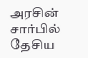அரசின் சார்பில் தேசிய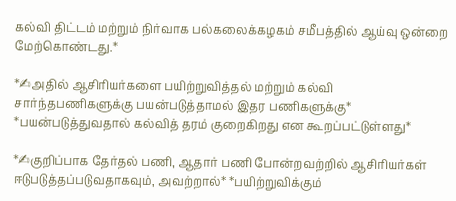கல்வி திட்டம் மற்றும் நிர்வாக பல்கலைக்கழகம் சமீபத்தில் ஆய்வு ஒன்றை மேற்கொண்டது.*

*✍அதில் ஆசிரியர்களை பயிற்றுவித்தல் மற்றும் கல்வி சார்ந்தபணிகளுக்கு பயன்படுத்தாமல் இதர பணிகளுக்கு*
*பயன்படுத்துவதால் கல்வித் தரம் குறைகிறது என கூறப்பட்டுள்ளது*

*✍குறிப்பாக தேர்தல் பணி, ஆதார் பணி போன்றவற்றில் ஆசிரியர்கள் ஈடுபடுத்தப்படுவதாகவும், அவற்றால்* *பயிற்றுவிக்கும்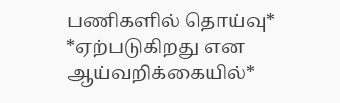பணிகளில் தொய்வு* *ஏற்படுகிறது என ஆய்வறிக்கையில்*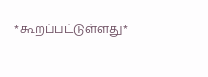*கூறப்பட்டுள்ளது*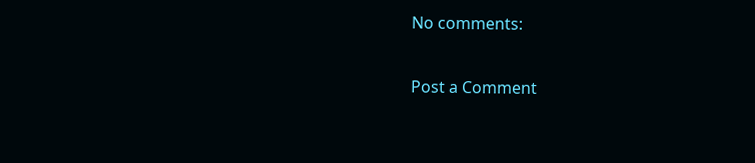No comments:

Post a Comment